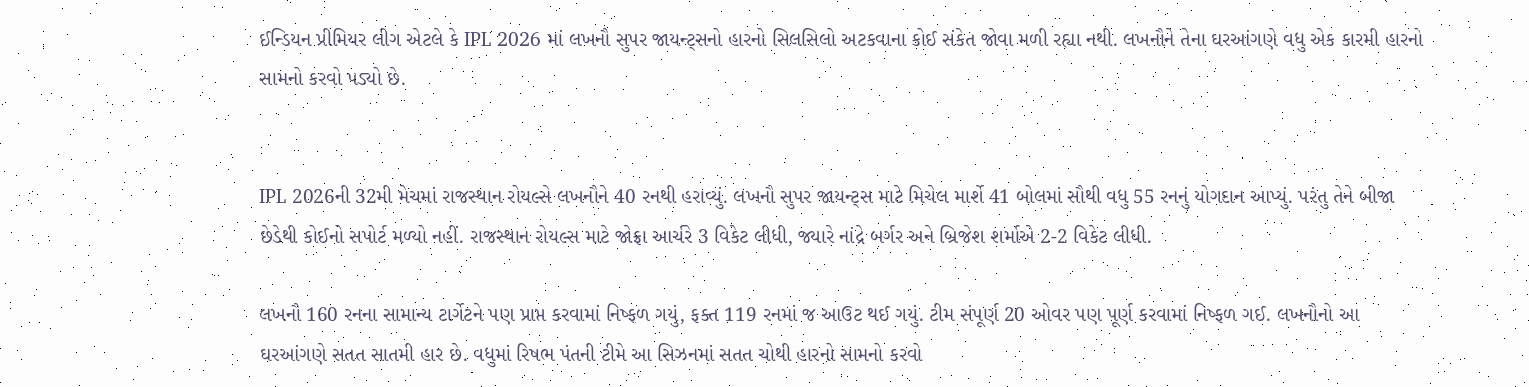ઈન્ડિયન પ્રીમિયર લીગ એટલે કે IPL 2026 માં લખનૌ સુપર જાયન્ટ્સનો હારનો સિલસિલો અટકવાના કોઈ સંકેત જોવા મળી રહ્યા નથી. લખનૌને તેના ઘરઆંગણે વધુ એક કારમી હારનો સામનો કરવો પડ્યો છે.


IPL 2026ની 32મી મેચમાં રાજસ્થાન રોયલ્સે લખનૌને 40 રનથી હરાવ્યું. લખનૌ સુપર જાયન્ટ્સ માટે મિચેલ માર્શે 41 બોલમાં સૌથી વધુ 55 રનનું યોગદાન આપ્યું. પરંતુ તેને બીજા છેડેથી કોઈનો સપોર્ટ મળ્યો નહીં. રાજસ્થાન રોયલ્સ માટે જોફ્રા આર્ચરે 3 વિકેટ લીધી, જ્યારે નાંદ્રે બર્ગર અને બ્રિજેશ શર્માએ 2-2 વિકેટ લીધી.

લખનૌ 160 રનના સામાન્ય ટાર્ગેટને પણ પ્રાપ્ત કરવામાં નિષ્ફળ ગયું, ફક્ત 119 રનમાં જ આઉટ થઈ ગયું. ટીમ સંપૂર્ણ 20 ઓવર પણ પૂર્ણ કરવામાં નિષ્ફળ ગઈ. લખનૌનો આ ઘરઆંગણે સતત સાતમી હાર છે. વધુમાં રિષભ પંતની ટીમે આ સિઝનમાં સતત ચોથી હારનો સામનો કરવો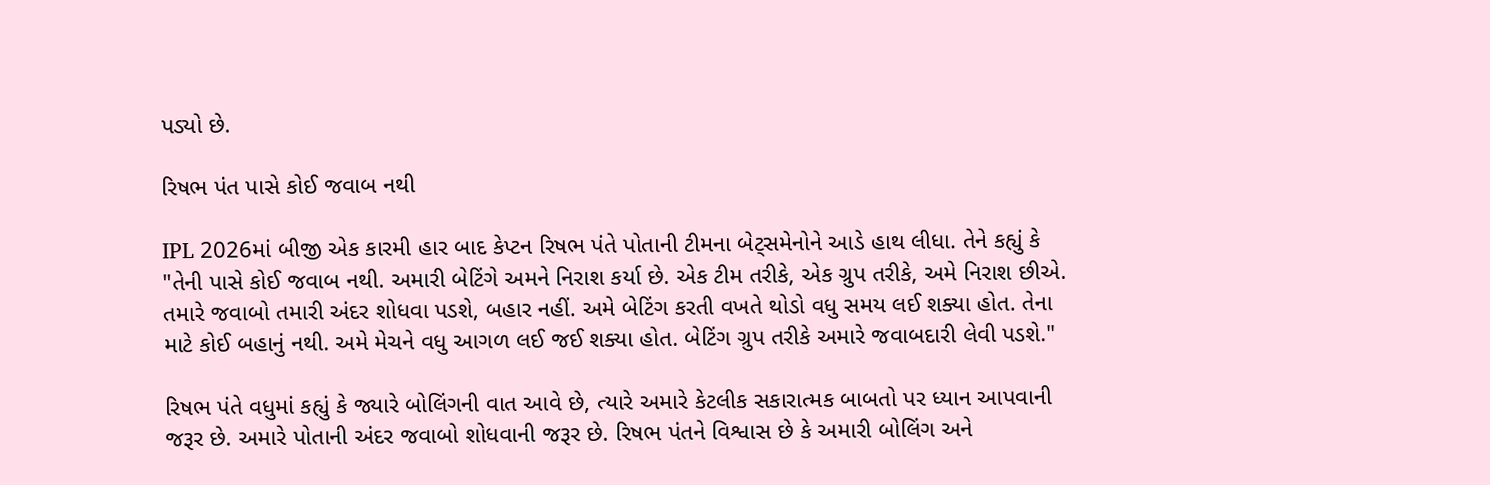પડ્યો છે.

રિષભ પંત પાસે કોઈ જવાબ નથી

IPL 2026માં બીજી એક કારમી હાર બાદ કેપ્ટન રિષભ પંતે પોતાની ટીમના બેટ્સમેનોને આડે હાથ લીધા. તેને કહ્યું કે "તેની પાસે કોઈ જવાબ નથી. અમારી બેટિંગે અમને નિરાશ કર્યા છે. એક ટીમ તરીકે, એક ગ્રુપ તરીકે, અમે નિરાશ છીએ. તમારે જવાબો તમારી અંદર શોધવા પડશે, બહાર નહીં. અમે બેટિંગ કરતી વખતે થોડો વધુ સમય લઈ શક્યા હોત. તેના માટે કોઈ બહાનું નથી. અમે મેચને વધુ આગળ લઈ જઈ શક્યા હોત. બેટિંગ ગ્રુપ તરીકે અમારે જવાબદારી લેવી પડશે."

રિષભ પંતે વધુમાં કહ્યું કે જ્યારે બોલિંગની વાત આવે છે, ત્યારે અમારે કેટલીક સકારાત્મક બાબતો પર ધ્યાન આપવાની જરૂર છે. અમારે પોતાની અંદર જવાબો શોધવાની જરૂર છે. રિષભ પંતને વિશ્વાસ છે કે અમારી બોલિંગ અને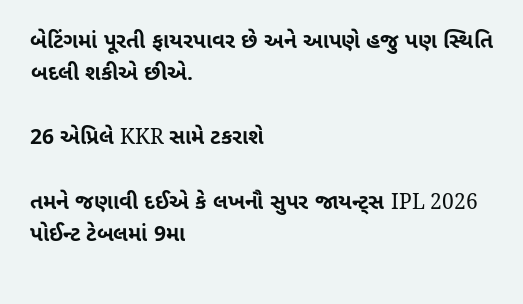બેટિંગમાં પૂરતી ફાયરપાવર છે અને આપણે હજુ પણ સ્થિતિ બદલી શકીએ છીએ.

26 એપ્રિલે KKR સામે ટકરાશે

તમને જણાવી દઈએ કે લખનૌ સુપર જાયન્ટ્સ IPL 2026 પોઈન્ટ ટેબલમાં 9મા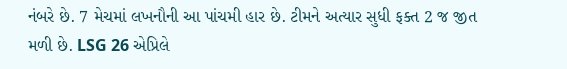નંબરે છે. 7 મેચમાં લખનૌની આ પાંચમી હાર છે. ટીમને અત્યાર સુધી ફક્ત 2 જ જીત મળી છે. LSG 26 એપ્રિલે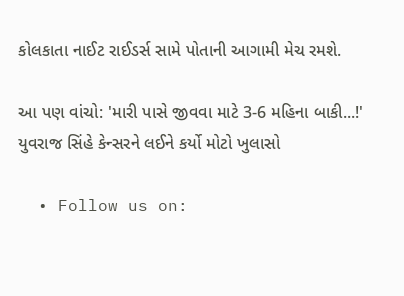કોલકાતા નાઈટ રાઈડર્સ સામે પોતાની આગામી મેચ રમશે.

આ પણ વાંચો: 'મારી પાસે જીવવા માટે 3-6 મહિના બાકી...!' યુવરાજ સિંહે કેન્સરને લઈને કર્યો મોટો ખુલાસો

  • Follow us on: